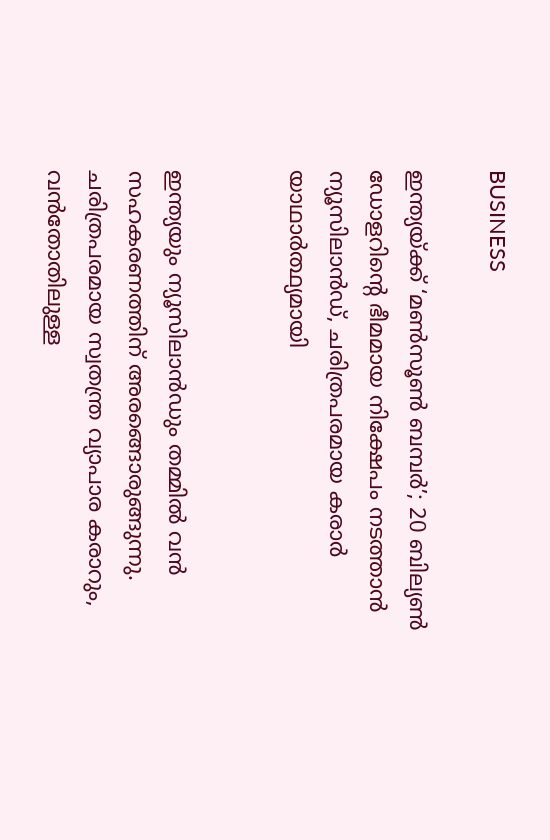BUSINESS

ഇന്ത്യയ്ക്ക് ‘മൺസൂൺ ബമ്പർ’; 20 ബില്യൺ ഡോളറിന്റെ ഭീമമായ നിക്ഷേപം നടത്താൻ ന്യൂസിലാൻഡ്, ചരിത്രപരമായ കരാർ യാഥാർത്ഥ്യമായി


ഇന്ത്യയും ന്യൂസിലാൻഡും തമ്മിൽ വൻ സഹകരണത്തിന് അരങ്ങൊരുങ്ങുന്നു. ചരിത്രപരമായ സ്വതന്ത്ര വ്യാപാര കരാറും, വൻതോതിലുള്ള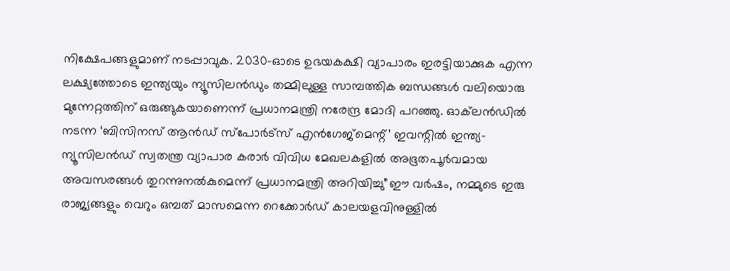നിക്ഷേപങ്ങളുമാണ് നടപ്പാവുക. 2030-ഓടെ ഉഭയകക്ഷി വ്യാപാരം ഇരട്ടിയാക്കുക എന്ന ലക്ഷ്യത്തോടെ ഇന്ത്യയും ന്യൂസിലൻഡും തമ്മിലുള്ള സാമ്പത്തിക ബന്ധങ്ങൾ വലിയൊരു മുന്നേറ്റത്തിന് ഒരുങ്ങുകയാണെന്ന് പ്രധാനമന്ത്രി നരേന്ദ്ര മോദി പറഞ്ഞു. ഓക്‌ലൻഡിൽ നടന്ന ‘ബിസിനസ് ആൻഡ് സ്പോർട്സ് എൻഗേജ്‌മെന്റ്’ ഇവന്റിൽ ഇന്ത്യ-ന്യൂസിലൻഡ് സ്വതന്ത്ര വ്യാപാര കരാർ വിവിധ മേഖലകളിൽ അഭൂതപൂർവമായ അവസരങ്ങൾ തുറന്നുനൽകുമെന്ന് പ്രധാനമന്ത്രി അറിയിച്ചു”ഈ വർഷം, നമ്മുടെ ഇരു രാജ്യങ്ങളും വെറും ഒമ്പത് മാസമെന്ന റെക്കോർഡ് കാലയളവിനുള്ളിൽ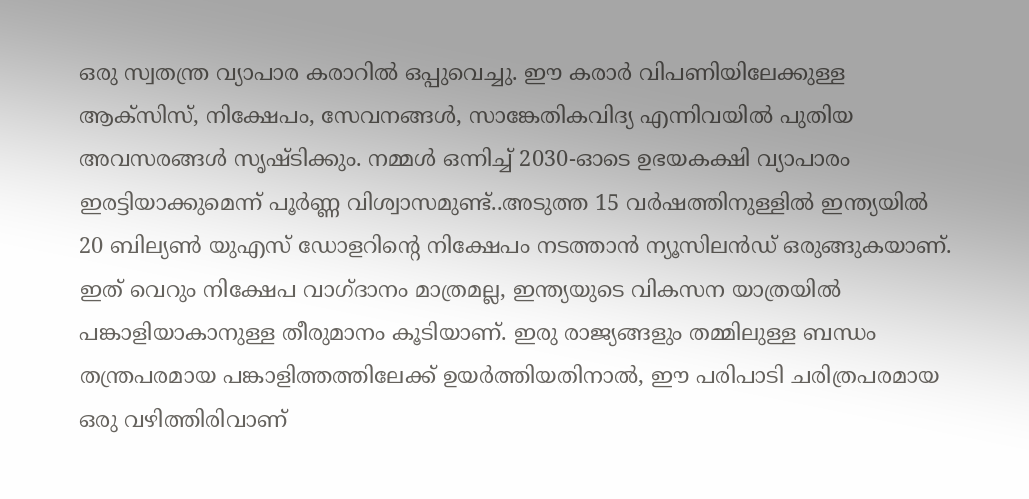ഒരു സ്വതന്ത്ര വ്യാപാര കരാറിൽ ഒപ്പുവെച്ചു. ഈ കരാർ വിപണിയിലേക്കുള്ള ആക്സിസ്, നിക്ഷേപം, സേവനങ്ങൾ, സാങ്കേതികവിദ്യ എന്നിവയിൽ പുതിയ അവസരങ്ങൾ സൃഷ്ടിക്കും. നമ്മൾ ഒന്നിച്ച് 2030-ഓടെ ഉഭയകക്ഷി വ്യാപാരം ഇരട്ടിയാക്കുമെന്ന് പൂർണ്ണ വിശ്വാസമുണ്ട്..അടുത്ത 15 വർഷത്തിനുള്ളിൽ ഇന്ത്യയിൽ 20 ബില്യൺ യുഎസ് ഡോളറിന്റെ നിക്ഷേപം നടത്താൻ ന്യൂസിലൻഡ് ഒരുങ്ങുകയാണ്. ഇത് വെറും നിക്ഷേപ വാഗ്ദാനം മാത്രമല്ല, ഇന്ത്യയുടെ വികസന യാത്രയിൽ പങ്കാളിയാകാനുള്ള തീരുമാനം കൂടിയാണ്. ഇരു രാജ്യങ്ങളും തമ്മിലുള്ള ബന്ധം തന്ത്രപരമായ പങ്കാളിത്തത്തിലേക്ക് ഉയർത്തിയതിനാൽ, ഈ പരിപാടി ചരിത്രപരമായ ഒരു വഴിത്തിരിവാണ്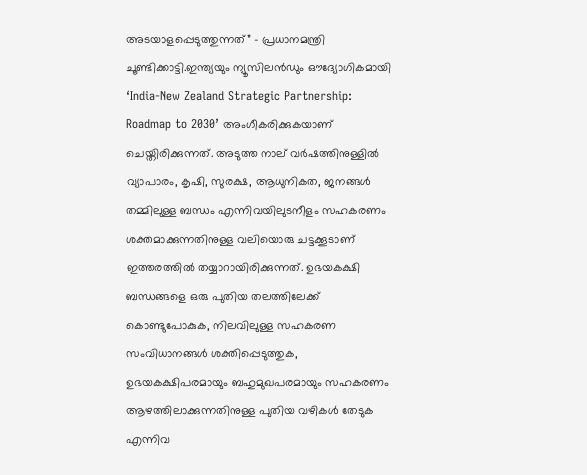അടയാളപ്പെടുത്തുന്നത്” – പ്രധാനമന്ത്രി ചൂണ്ടിക്കാട്ടി.ഇന്ത്യയും ന്യൂസിലൻഡും ഔദ്യോഗികമായി ‘India-New Zealand Strategic Partnership: Roadmap to 2030’ അംഗീകരിക്കുകയാണ് ചെയ്തിരിക്കുന്നത്. അടുത്ത നാല് വർഷത്തിനുള്ളിൽ വ്യാപാരം, കൃഷി, സുരക്ഷ, ആധുനികത, ജനങ്ങൾ തമ്മിലുള്ള ബന്ധം എന്നിവയിലുടനീളം സഹകരണം ശക്തമാക്കുന്നതിനുള്ള വലിയൊരു ചട്ടക്കൂടാണ് ഇത്തരത്തിൽ തയ്യാറായിരിക്കുന്നത്. ഉഭയകക്ഷി ബന്ധങ്ങളെ ഒരു പുതിയ തലത്തിലേക്ക് കൊണ്ടുപോകുക, നിലവിലുള്ള സഹകരണ സംവിധാനങ്ങൾ ശക്തിപ്പെടുത്തുക, ഉഭയകക്ഷിപരമായും ബഹുമുഖപരമായും സഹകരണം ആഴത്തിലാക്കുന്നതിനുള്ള പുതിയ വഴികൾ തേടുക എന്നിവ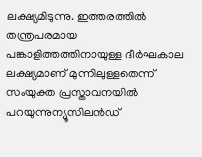ലക്ഷ്യമിടുന്നു. ഇത്തരത്തിൽ തന്ത്രപരമായ പങ്കാളിത്തത്തിനായുള്ള ദീർഘകാല ലക്ഷ്യമാണ് മുന്നിലുള്ളതെന്ന് സംയുക്ത പ്രസ്താവനയിൽ പറയുന്നുന്യൂസിലൻഡ്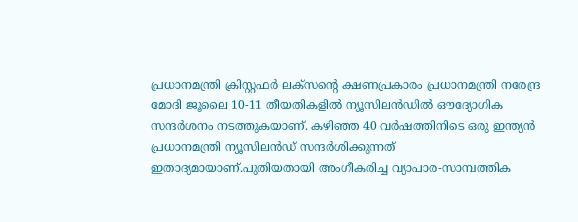പ്രധാനമന്ത്രി ക്രിസ്റ്റഫർ ലക്സന്റെ ക്ഷണപ്രകാരം പ്രധാനമന്ത്രി നരേന്ദ്ര മോദി ജൂലൈ 10-11 തീയതികളിൽ ന്യൂസിലൻഡിൽ ഔദ്യോഗിക സന്ദർശനം നടത്തുകയാണ്. കഴിഞ്ഞ 40 വർഷത്തിനിടെ ഒരു ഇന്ത്യൻ പ്രധാനമന്ത്രി ന്യൂസിലൻഡ് സന്ദർശിക്കുന്നത് ഇതാദ്യമായാണ്.പുതിയതായി അംഗീകരിച്ച വ്യാപാര-സാമ്പത്തിക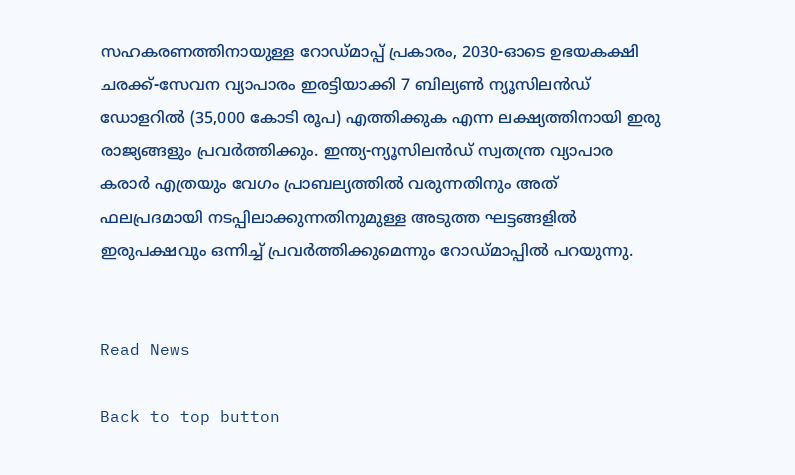സഹകരണത്തിനായുള്ള റോഡ്‌മാപ്പ് പ്രകാരം, 2030-ഓടെ ഉഭയകക്ഷി ചരക്ക്-സേവന വ്യാപാരം ഇരട്ടിയാക്കി 7 ബില്യൺ ന്യൂസിലൻഡ് ഡോളറിൽ (35,000 കോടി രൂപ) എത്തിക്കുക എന്ന ലക്ഷ്യത്തിനായി ഇരു രാജ്യങ്ങളും പ്രവർത്തിക്കും. ഇന്ത്യ-ന്യൂസിലൻഡ് സ്വതന്ത്ര വ്യാപാര കരാർ എത്രയും വേഗം പ്രാബല്യത്തിൽ വരുന്നതിനും അത് ഫലപ്രദമായി നടപ്പിലാക്കുന്നതിനുമുള്ള അടുത്ത ഘട്ടങ്ങളിൽ ഇരുപക്ഷവും ഒന്നിച്ച് പ്രവർത്തിക്കുമെന്നും റോഡ്മാപ്പിൽ പറയുന്നു.


Read News

Back to top button